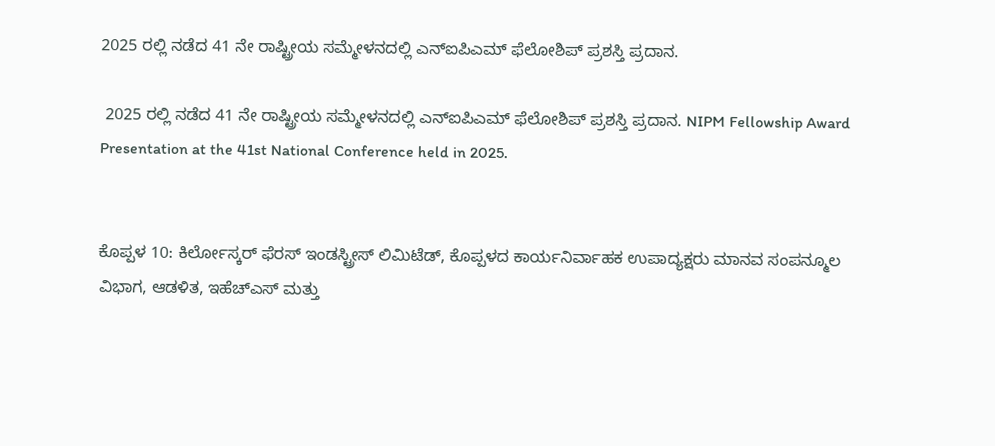2025 ರಲ್ಲಿ ನಡೆದ 41 ನೇ ರಾಷ್ಟ್ರೀಯ ಸಮ್ಮೇಳನದಲ್ಲಿ ಎನ್‌ಐಪಿಎಮ್ ಫೆಲೋಶಿಪ್ ಪ್ರಶಸ್ತಿ ಪ್ರದಾನ.

 2025 ರಲ್ಲಿ ನಡೆದ 41 ನೇ ರಾಷ್ಟ್ರೀಯ ಸಮ್ಮೇಳನದಲ್ಲಿ ಎನ್‌ಐಪಿಎಮ್ ಫೆಲೋಶಿಪ್ ಪ್ರಶಸ್ತಿ ಪ್ರದಾನ. NIPM Fellowship Award Presentation at the 41st National Conference held in 2025.


ಕೊಪ್ಪಳ 10: ಕಿರ್ಲೋಸ್ಕರ್ ಫೆರಸ್ ಇಂಡಸ್ಟ್ರೀಸ್ ಲಿಮಿಟೆಡ್, ಕೊಪ್ಪಳದ ಕಾರ್ಯನಿರ್ವಾಹಕ ಉಪಾದ್ಯಕ್ಷರು ಮಾನವ ಸಂಪನ್ಮೂಲ ವಿಭಾಗ, ಆಡಳಿತ, ಇಹೆಚ್‌ಎಸ್ ಮತ್ತು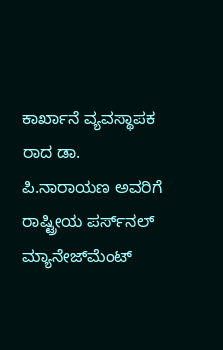ಕಾರ್ಖಾನೆ ವ್ಯವಸ್ಥಾಪಕ ರಾದ ಡಾ. ಪಿ.ನಾರಾಯಣ ಅವರಿಗೆ ರಾಷ್ಟ್ರೀಯ ಪರ್ಸ್‌ನಲ್ ಮ್ಯಾನೇಜ್‌ಮೆಂಟ್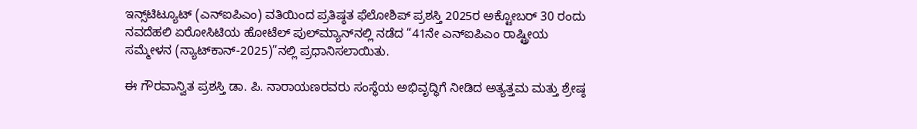ಇನ್ಸ್‌ಟಿಟ್ಯೂಟ್ (ಎನ್‌ಐಪಿಎಂ) ವತಿಯಿಂದ ಪ್ರತಿಷ್ಠತ ಫೆಲೋಶಿಪ್ ಪ್ರಶಸ್ತಿ 2025ರ ಅಕ್ಟೋಬರ್ 30 ರಂದು ನವದೆಹಲಿ ಏರೋಸಿಟಿಯ ಹೋಟೆಲ್ ಪುಲ್‌ಮ್ಯಾನ್‌ನಲ್ಲಿ ನಡೆದ “41ನೇ ಎನ್‌ಐಪಿಎಂ ರಾಷ್ಟ್ರೀಯ ಸಮ್ಮೇಳನ (ನ್ಯಾಟ್‌ಕಾನ್‌-2025)”ನಲ್ಲಿ ಪ್ರಧಾನಿಸಲಾಯಿತು.

ಈ ಗೌರವಾನ್ವಿತ ಪ್ರಶಸ್ತಿ ಡಾ. ಪಿ. ನಾರಾಯಣರವರು ಸಂಸ್ಥೆಯ ಅಭಿವೃದ್ಧಿಗೆ ನೀಡಿದ ಅತ್ಯತ್ತಮ ಮತ್ತು ಶ್ರೇಷ್ಠ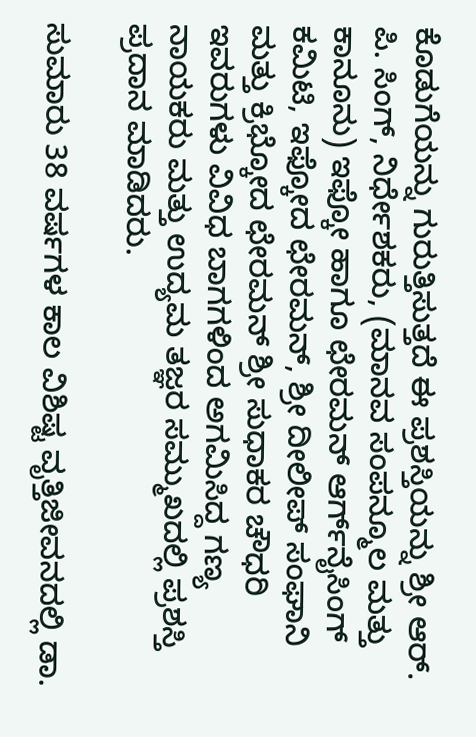ಕೊಡುಗೆಯನ್ನು ಗುರುತ್ತಿಸುತ್ತದೆ ಈ ಪ್ರಶಸ್ತಿಯನ್ನು ಶ್ರೀ ಆರ್‌. ಪಿ. ಸಿಂಗ್, ನಿರ್ಧೇಶಕರು, (ಮಾನವ ಸಂಪನ್ಮೂಲ ಮತ್ತು ಕಾನೂನು) ಇಫ್ಕೋ ಹಾಗೂ ಛೇರಮನ್ ಆರ್ಗ್‌ನೈಸಿಂಗ್ ಕಮಿಟಿ, ಇಫ್ಕೋದ ಛೇರಮನ್, ಶ್ರೀ ದೀಲೀಪ್ ಸಂಘಾನಿ ಮತ್ತು ಕ್ರಿಭ್ಕೋದ ಛೇರಮನ್ ಶ್ರೀ ಸುಧಾಕರ ಚೌಧರಿ ಇವರುಗಳು ವಿವಿಧ ಬಾಗಗಳಿಂದ ಅಗಮಿಸಿದ್ದ ಗಣ್ಯ ನಾಯಕರು ಮತ್ತು ಉದ್ಯಮ ತಜ್ಞರ ಸಮ್ಮುಖದಲ್ಲಿ ಪ್ರಶಸ್ತಿ ಪ್ರದಾನ ಮಾಡಿದರು.

ಸುಮಾರು 38 ವರ್ಷಗಳ ಕಾಲ ವಿಶಿಷ್ಟ ವೃತ್ತಿಜೀವನದಲ್ಲಿ ಡಾ.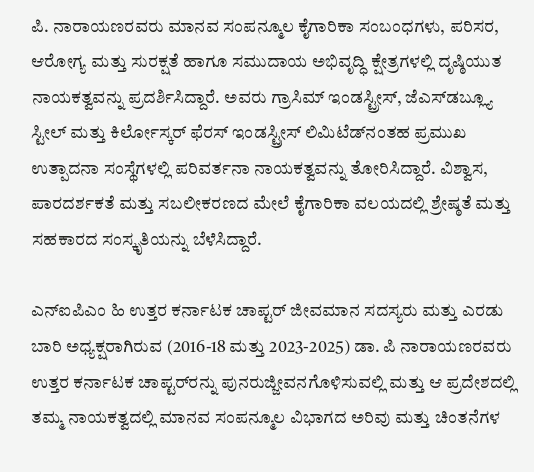ಪಿ. ನಾರಾಯಣರವರು ಮಾನವ ಸಂಪನ್ಮೂಲ ಕೈಗಾರಿಕಾ ಸಂಬಂಧಗಳು, ಪರಿಸರ, ಆರೋಗ್ಯ ಮತ್ತು ಸುರಕ್ಷತೆ ಹಾಗೂ ಸಮುದಾಯ ಅಭಿವೃದ್ಧಿ ಕ್ಷೇತ್ರಗಳಲ್ಲಿ ದೃಷ್ಠಿಯುತ ನಾಯಕತ್ವವನ್ನು ಪ್ರದರ್ಶಿಸಿದ್ದಾರೆ. ಅವರು ಗ್ರಾಸಿಮ್ ಇಂಡಸ್ಟ್ರೀಸ್, ಜೆಎಸ್‌ಡಬ್ಲ್ಯೂ ಸ್ಟೀಲ್ ಮತ್ತು ಕಿರ್ಲೋಸ್ಕರ್ ಫೆರಸ್ ಇಂಡಸ್ಟ್ರೀಸ್ ಲಿಮಿಟೆಡ್‌ನಂತಹ ಪ್ರಮುಖ ಉತ್ಪಾದನಾ ಸಂಸ್ಥೆಗಳಲ್ಲಿ ಪರಿವರ್ತನಾ ನಾಯಕತ್ವವನ್ನು ತೋರಿಸಿದ್ದಾರೆ. ವಿಶ್ವಾಸ, ಪಾರದರ್ಶಕತೆ ಮತ್ತು ಸಬಲೀಕರಣದ ಮೇಲೆ ಕೈಗಾರಿಕಾ ವಲಯದಲ್ಲಿ ಶ್ರೇಷ್ಠತೆ ಮತ್ತು ಸಹಕಾರದ ಸಂಸ್ಕೃತಿಯನ್ನು ಬೆಳೆಸಿದ್ದಾರೆ.

ಎನ್‌ಐಪಿಎಂ ಹಿ ಉತ್ತರ ಕರ್ನಾಟಕ ಚಾಪ್ಟರ್ ಜೀವಮಾನ ಸದಸ್ಯರು ಮತ್ತು ಎರಡು ಬಾರಿ ಅಧ್ಯಕ್ಷರಾಗಿರುವ (2016-18 ಮತ್ತು 2023-2025) ಡಾ. ಪಿ ನಾರಾಯಣರವರು ಉತ್ತರ ಕರ್ನಾಟಕ ಚಾಪ್ಟರ್‌ರನ್ನು ಪುನರುಜ್ಜೀವನಗೊಳಿಸುವಲ್ಲಿ ಮತ್ತು ಆ ಪ್ರದೇಶದಲ್ಲಿ ತಮ್ಮ ನಾಯಕತ್ವದಲ್ಲಿ ಮಾನವ ಸಂಪನ್ಮೂಲ ವಿಭಾಗದ ಅರಿವು ಮತ್ತು ಚಿಂತನೆಗಳ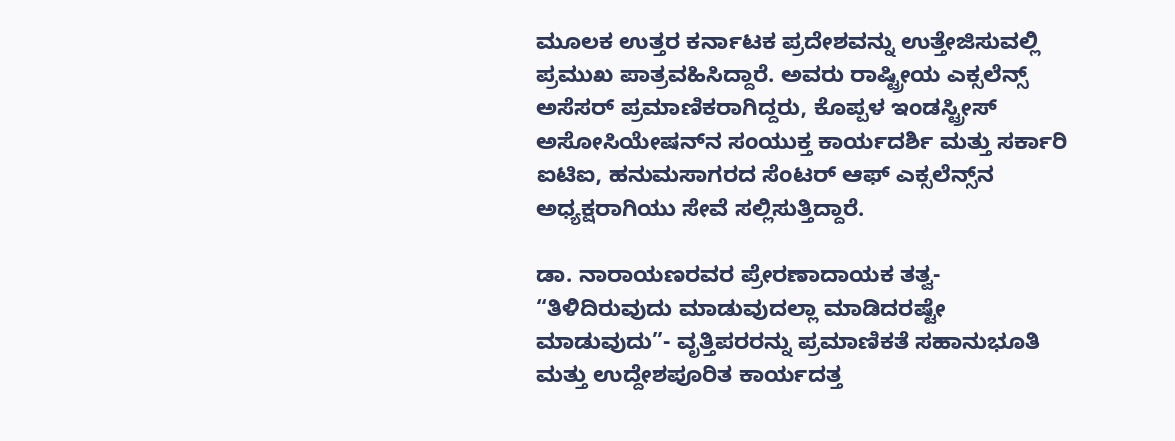ಮೂಲಕ ಉತ್ತರ ಕರ್ನಾಟಕ ಪ್ರದೇಶವನ್ನು ಉತ್ತೇಜಿಸುವಲ್ಲಿ ಪ್ರಮುಖ ಪಾತ್ರವಹಿಸಿದ್ದಾರೆ. ಅವರು ರಾಷ್ಟ್ರೀಯ ಎಕ್ಸಲೆನ್ಸ್‌ ಅಸೆಸರ್ ಪ್ರಮಾಣಿಕರಾಗಿದ್ದರು, ಕೊಪ್ಪಳ ಇಂಡಸ್ಟ್ರೀಸ್ ಅಸೋಸಿಯೇಷನ್‌ನ ಸಂಯುಕ್ತ ಕಾರ್ಯದರ್ಶಿ ಮತ್ತು ಸರ್ಕಾರಿ ಐಟಿಐ, ಹನುಮಸಾಗರದ ಸೆಂಟರ್ ಆಫ್ ಎಕ್ಸಲೆನ್ಸ್‌ನ ಅಧ್ಯಕ್ಷರಾಗಿಯು ಸೇವೆ ಸಲ್ಲಿಸುತ್ತಿದ್ದಾರೆ.

ಡಾ. ನಾರಾಯಣರವರ ಪ್ರೇರಣಾದಾಯಕ ತತ್ವ- “ತಿಳಿದಿರುವುದು ಮಾಡುವುದಲ್ಲಾ ಮಾಡಿದರಷ್ಟೇ ಮಾಡುವುದು”- ವೃತ್ತಿಪರರನ್ನು ಪ್ರಮಾಣಿಕತೆ ಸಹಾನುಭೂತಿ ಮತ್ತು ಉದ್ದೇಶಪೂರಿತ ಕಾರ್ಯದತ್ತ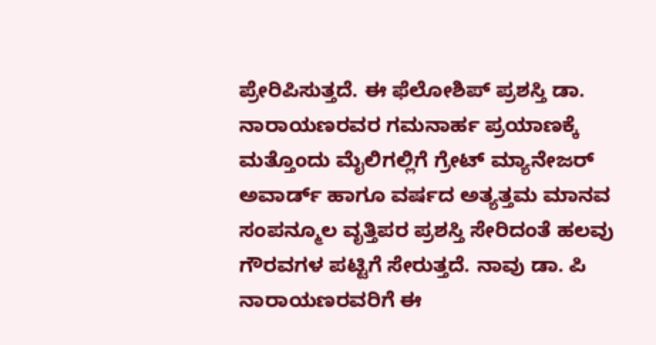ಪ್ರೇರಿಪಿಸುತ್ತದೆ. ಈ ಫೆಲೋಶಿಪ್ ಪ್ರಶಸ್ತಿ ಡಾ. ನಾರಾಯಣರವರ ಗಮನಾರ್ಹ ಪ್ರಯಾಣಕ್ಕೆ ಮತ್ತೊಂದು ಮೈಲಿಗಲ್ಲಿಗೆ ಗ್ರೇಟ್ ಮ್ಯಾನೇಜರ್ ಅವಾರ್ಡ್‌ ಹಾಗೂ ವರ್ಷದ ಅತ್ಯತ್ತಮ ಮಾನವ ಸಂಪನ್ಮೂಲ ವೃತ್ತಿಪರ ಪ್ರಶಸ್ತಿ ಸೇರಿದಂತೆ ಹಲವು ಗೌರವಗಳ ಪಟ್ಟಿಗೆ ಸೇರುತ್ತದೆ. ನಾವು ಡಾ. ಪಿ ನಾರಾಯಣರವರಿಗೆ ಈ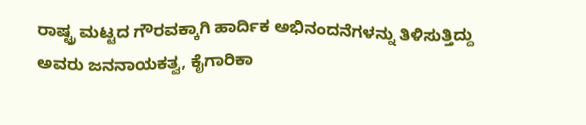ರಾಷ್ಟ್ರ ಮಟ್ಟದ ಗೌರವಕ್ಕಾಗಿ ಹಾರ್ದಿಕ ಅಭಿನಂದನೆಗಳನ್ನು ತಿಳಿಸುತ್ತಿದ್ದು ಅವರು ಜನನಾಯಕತ್ವ, ಕೈಗಾರಿಕಾ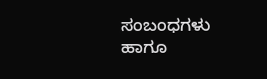ಸಂಬಂಧಗಳು ಹಾಗೂ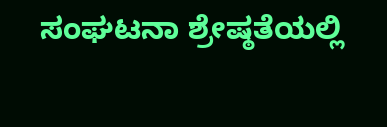ಸಂಘಟನಾ ಶ್ರೇಷ್ಠತೆಯಲ್ಲಿ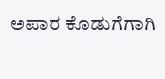ಅಪಾರ ಕೊಡುಗೆಗಾಗಿ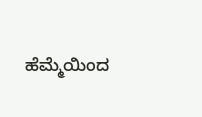ಹೆಮ್ಮೆಯಿಂದ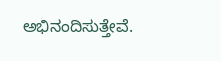ಅಭಿನಂದಿಸುತ್ತೇವೆ.